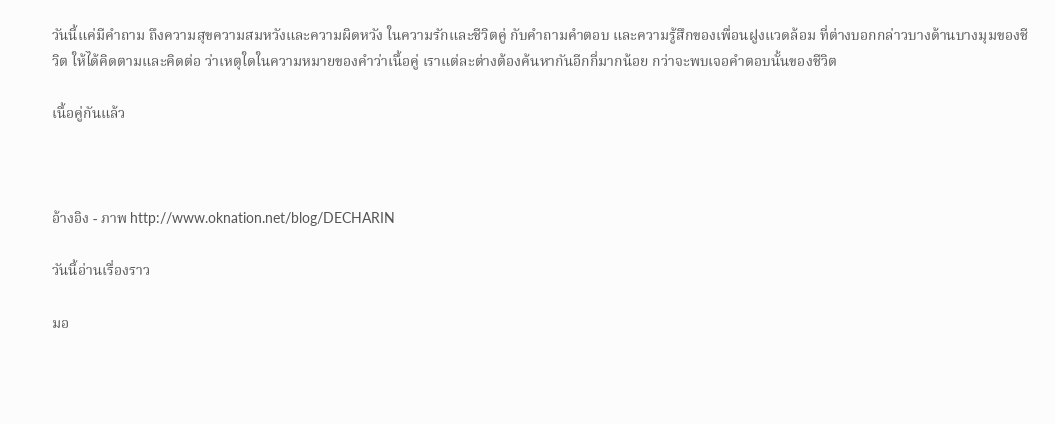วันนี้แค่มีคำถาม ถึงความสุขความสมหวังและความผิดหวัง ในความรักและชีวิตคู่ กับคำถามคำตอบ และความรู้สึกของเพื่อนฝูงแวดล้อม ที่ต่างบอกกล่าวบางด้านบางมุมของชีวิต ให้ได้คิดตามและคิดต่อ ว่าเหตุใดในความหมายของคำว่าเนื้อคู่ เราแต่ละต่างต้องค้นหากันอีกกี่มากน้อย กว่าจะพบเจอคำตอบนั้นของชีวิต

เนื้อคู่กันแล้ว



อ้างอิง - ภาพ http://www.oknation.net/blog/DECHARIN

วันนี้อ่านเรื่องราว

มอ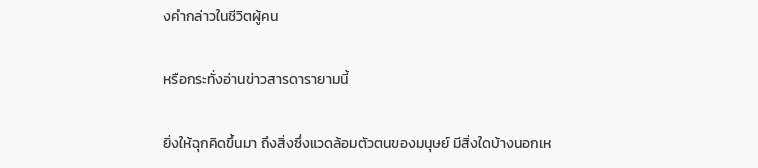งคำกล่าวในชีวิตผู้คน

หรือกระทั่งอ่านข่าวสารดารายามนี้

ยิ่งให้ฉุกคิดขึ้นมา ถึงสิ่งซึ่งแวดล้อมตัวตนของมนุษย์ มีสิ่งใดบ้างนอกเห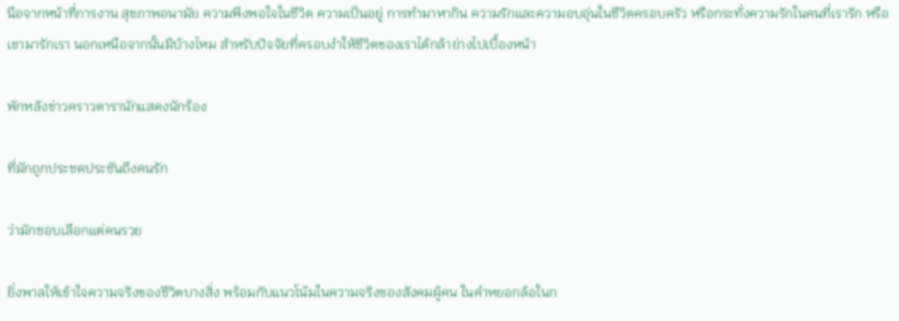นือจากหน้าที่การงาน สุขภาพอนามัย ความพึงพอใจในชีวิต ความเป็นอยู่ การทำมาหากิน ความรักและความอบอุ่นในชีวิตครอบครัว หรือกระทั่งความรักในคนที่เรารัก หรือเขามารักเรา นอกเหนือจากนั้นมีบ้างไหม สำหรับปัจจัยที่ครอบงำให้ชีวิตของเราได้กล้าย่างไปเบื้องหน้า

พักหลังข่าวคราวดารานักแสดงนักร้อง

ที่มักถูกประชดประชันถึงคนรัก

ว่ามักชอบเลือกแต่คนรวย

ยิ่งพาลให้เข้าใจความจริงของชีวิตบางสิ่ง พร้อมกับแนวโน้มในความจริงของสังคมผู้คน ในคำหยอกล้อในก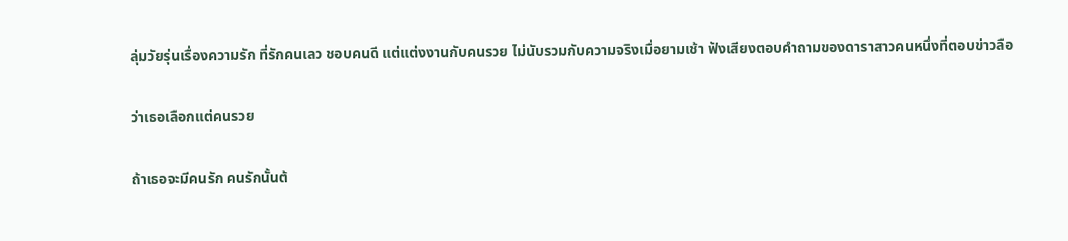ลุ่มวัยรุ่นเรื่องความรัก ที่รักคนเลว ชอบคนดี แต่แต่งงานกับคนรวย ไม่นับรวมกับความจริงเมื่อยามเช้า ฟังเสียงตอบคำถามของดาราสาวคนหนึ่งที่ตอบข่าวลือ

ว่าเธอเลือกแต่คนรวย

ถ้าเธอจะมีคนรัก คนรักนั้นต้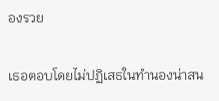องรวย

เธอตอบโดยไม่ปฏิเสธในทำนองน่าสน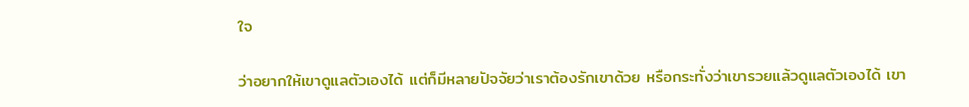ใจ

ว่าอยากให้เขาดูแลตัวเองได้ แต่ก็มีหลายปัจจัยว่าเราต้องรักเขาด้วย หรือกระทั่งว่าเขารวยแล้วดูแลตัวเองได้ เขา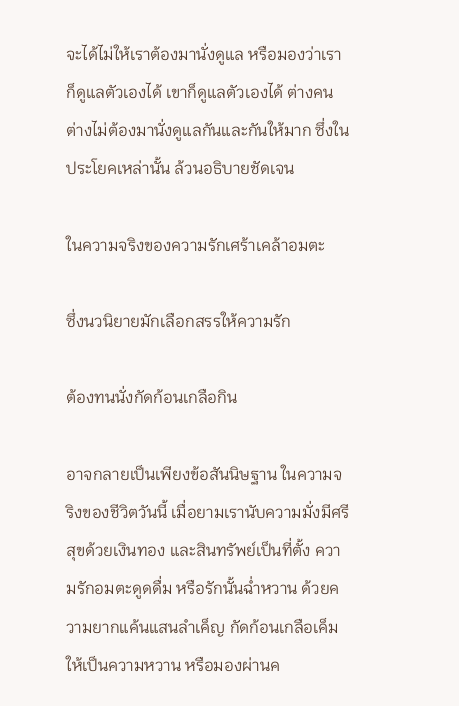จะได้ไม่ให้เราต้องมานั่งดูแล หรือมองว่าเราก็ดูแลตัวเองได้ เขาก็ดูแลตัวเองได้ ต่างคนต่างไม่ต้องมานั่งดูแลกันและกันให้มาก ซึ่งในประโยคเหล่านั้น ล้วนอธิบายชัดเจน

ในความจริงของความรักเศร้าเคล้าอมตะ

ซึ่งนวนิยายมักเลือกสรรให้ความรัก

ต้องทนนั่งกัดก้อนเกลือกิน

อาจกลายเป็นเพียงข้อสันนิษฐาน ในความจริงของชีวิตวันนี้ เมื่อยามเรานับความมั่งมีศรีสุขด้วยเงินทอง และสินทรัพย์เป็นที่ตั้ง ความรักอมตะดูดดื่ม หรือรักนั้นฉ่ำหวาน ด้วยความยากแค้นแสนลำเค็ญ กัดก้อนเกลือเค็มให้เป็นความหวาน หรือมองผ่านค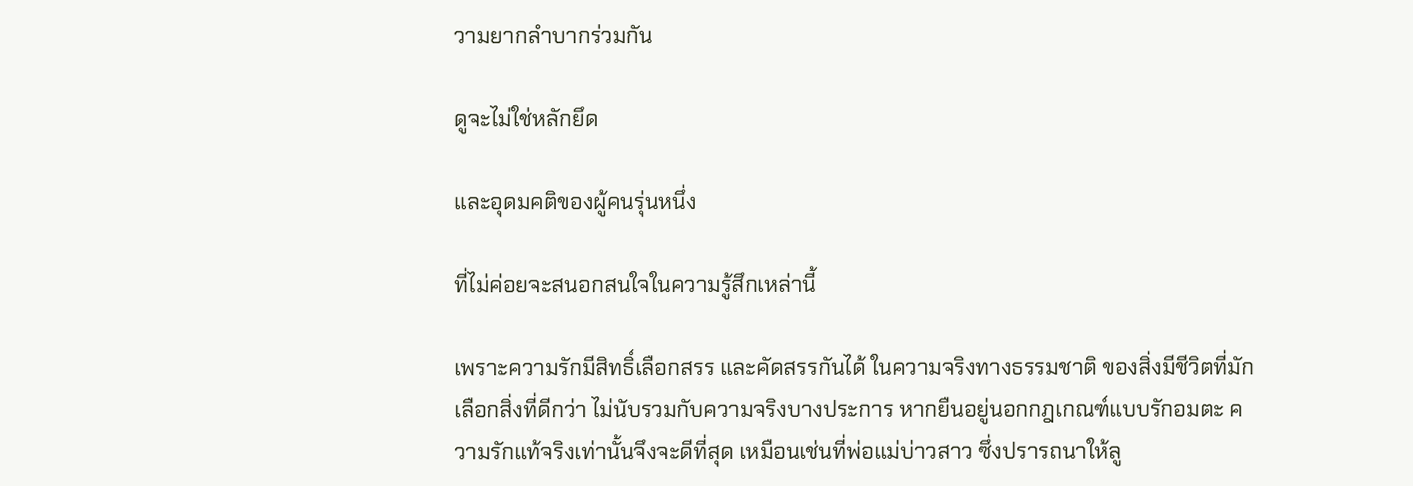วามยากลำบากร่วมกัน

ดูจะไม่ใช่หลักยึด

และอุดมคติของผู้คนรุ่นหนึ่ง

ที่ไม่ค่อยจะสนอกสนใจในความรู้สึกเหล่านี้

เพราะความรักมีสิทธิ์เลือกสรร และคัดสรรกันได้ ในความจริงทางธรรมชาติ ของสิ่งมีชีวิตที่มักเลือกสิ่งที่ดีกว่า ไม่นับรวมกับความจริงบางประการ หากยืนอยู่นอกกฎเกณฑ์แบบรักอมตะ ความรักแท้จริงเท่านั้นจึงจะดีที่สุด เหมือนเช่นที่พ่อแม่บ่าวสาว ซึ่งปรารถนาให้ลู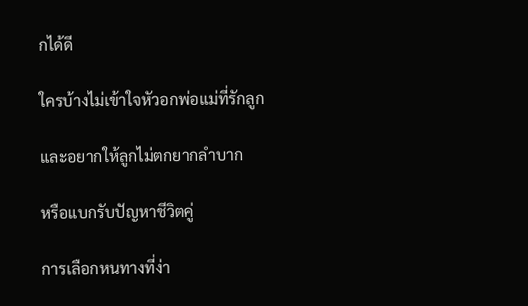กได้ดี

ใครบ้างไม่เข้าใจหัวอกพ่อแม่ที่รักลูก

และอยากให้ลูกไม่ตกยากลำบาก

หรือแบกรับปัญหาชีวิตคู่

การเลือกหนทางที่ง่า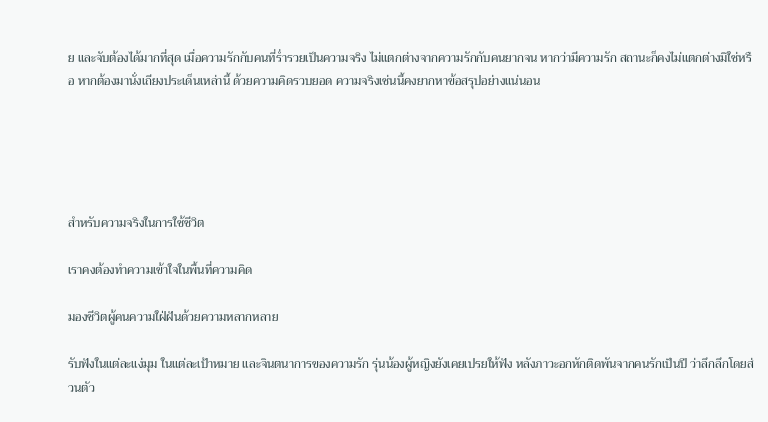ย และจับต้องได้มากที่สุด เมื่อความรักกับคนที่ร่ำรวยเป็นความจริง ไม่แตกต่างจากความรักกับคนยากจน หากว่ามีความรัก สถานะก็คงไม่แตกต่างมิใช่หรือ หากต้องมานั่งเถียงประเด็นเหล่านี้ ด้วยความคิดรวบยอด ความจริงเช่นนี้คงยากหาข้อสรุปอย่างแน่นอน





สำหรับความจริงในการใช้ชีวิต

เราคงต้องทำความเข้าใจในพื้นที่ความคิด

มองชีวิตผู้คนความใฝ่ฝันด้วยความหลากหลาย

รับฟังในแต่ละแง่มุม ในแต่ละเป้าหมาย และจินตนาการของความรัก รุ่นน้องผู้หญิงยังเคยเปรยให้ฟัง หลังภาวะอกหักติดพันจากคนรักเป็นปี ว่าลึกลึกโดยส่วนตัว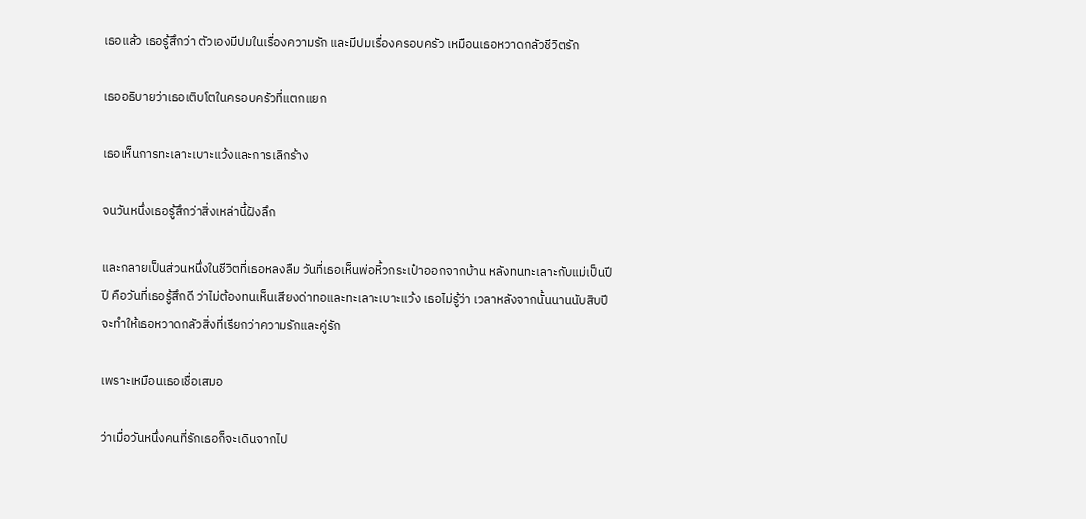เธอแล้ว เธอรู้สึกว่า ตัวเองมีปมในเรื่องความรัก และมีปมเรื่องครอบครัว เหมือนเธอหวาดกลัวชีวิตรัก

เธออธิบายว่าเธอเติบโตในครอบครัวที่แตกแยก

เธอเห็นการทะเลาะเบาะแว้งและการเลิกร้าง

จนวันหนึ่งเธอรู้สึกว่าสิ่งเหล่านี้ฝังลึก

และกลายเป็นส่วนหนึ่งในชีวิตที่เธอหลงลืม วันที่เธอเห็นพ่อหิ้วกระเป๋าออกจากบ้าน หลังทนทะเลาะกับแม่เป็นปีปี คือวันที่เธอรู้สึกดี ว่าไม่ต้องทนเห็นเสียงด่าทอและทะเลาะเบาะแว้ง เธอไม่รู้ว่า เวลาหลังจากนั้นนานนับสิบปี จะทำให้เธอหวาดกลัวสิ่งที่เรียกว่าความรักและคู่รัก

เพราะเหมือนเธอเชื่อเสมอ

ว่าเมื่อวันหนึ่งคนที่รักเธอก็จะเดินจากไป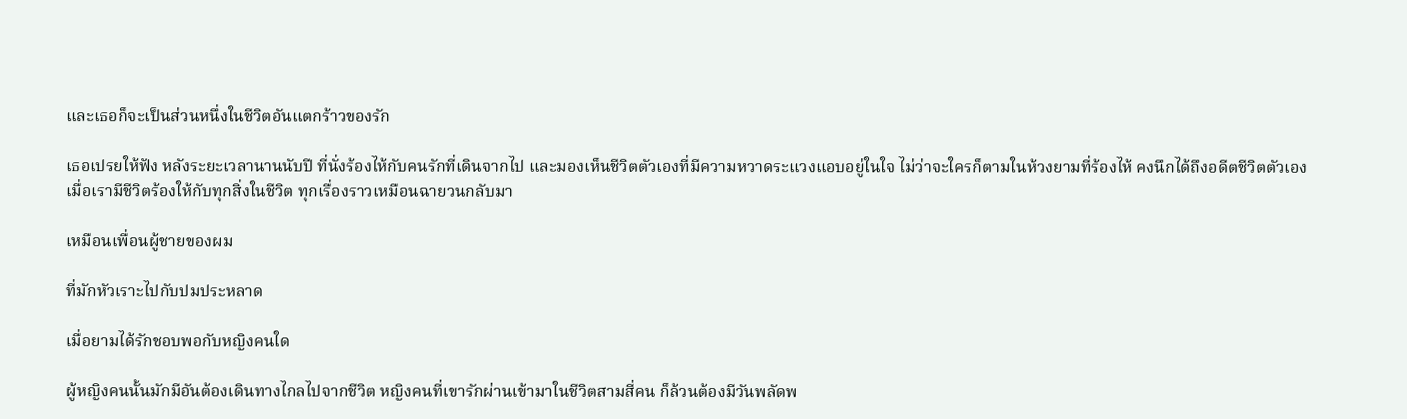และเธอก็จะเป็นส่วนหนึ่งในชีวิตอันแตกร้าวของรัก

เธอเปรยให้ฟัง หลังระยะเวลานานนับปี ที่นั่งร้องไห้กับคนรักที่เดินจากไป และมองเห็นชีวิตตัวเองที่มีความหวาดระแวงแอบอยู่ในใจ ไม่ว่าจะใครก็ตามในห้วงยามที่ร้องไห้ คงนึกได้ถึงอดีตชีวิตตัวเอง เมื่อเรามีชีวิตร้องให้กับทุกสิ่งในชีวิต ทุกเรื่องราวเหมือนฉายวนกลับมา

เหมือนเพื่อนผู้ชายของผม

ที่มักหัวเราะไปกับปมประหลาด

เมื่อยามได้รักชอบพอกับหญิงคนใด

ผู้หญิงคนนั้นมักมีอันต้องเดินทางไกลไปจากชีวิต หญิงคนที่เขารักผ่านเข้ามาในชีวิตสามสี่คน ก็ล้วนต้องมีวันพลัดพ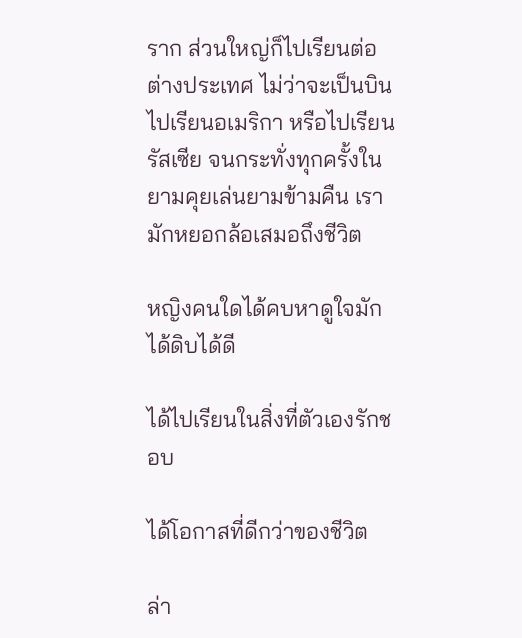ราก ส่วนใหญ่ก็ไปเรียนต่อต่างประเทศ ไม่ว่าจะเป็นบินไปเรียนอเมริกา หรือไปเรียนรัสเซีย จนกระทั่งทุกครั้งในยามคุยเล่นยามข้ามคืน เรามักหยอกล้อเสมอถึงชีวิต

หญิงคนใดได้คบหาดูใจมักได้ดิบได้ดี

ได้ไปเรียนในสิ่งที่ตัวเองรักชอบ

ได้โอกาสที่ดีกว่าของชีวิต

ล่า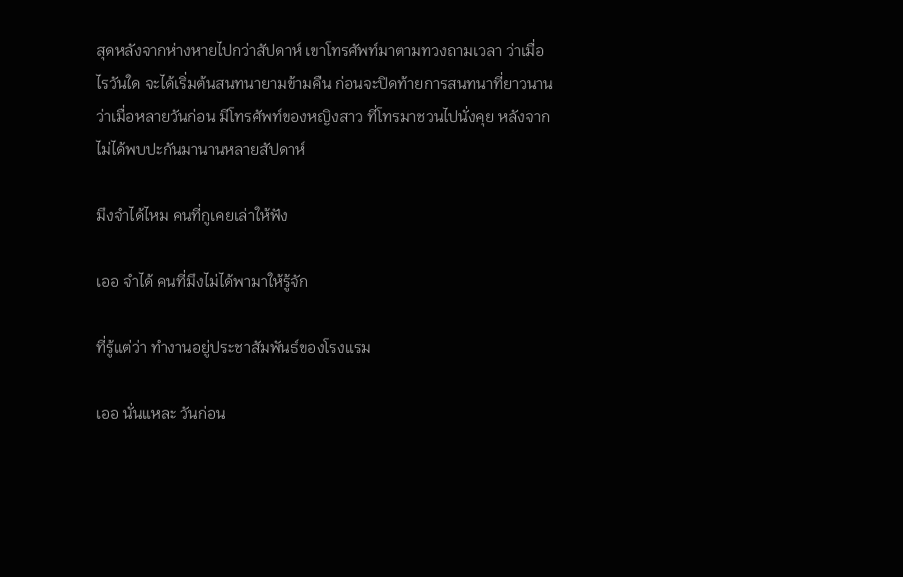สุดหลังจากห่างหายไปกว่าสัปดาห์ เขาโทรศัพท์มาตามทวงถามเวลา ว่าเมื่อไรวันใด จะได้เริ่มต้นสนทนายามข้ามคืน ก่อนจะปิดท้ายการสนทนาที่ยาวนาน ว่าเมื่อหลายวันก่อน มีโทรศัพท์ของหญิงสาว ที่โทรมาชวนไปนั่งคุย หลังจากไม่ได้พบปะกันมานานหลายสัปดาห์

มึงจำได้ไหม คนที่กูเคยเล่าให้ฟัง

เออ จำได้ คนที่มึงไม่ได้พามาให้รู้จัก

ที่รู้แต่ว่า ทำงานอยู่ประชาสัมพันธ์ของโรงแรม

เออ นั่นแหละ วันก่อน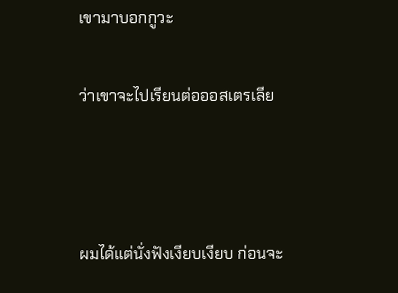เขามาบอกกูวะ

ว่าเขาจะไปเรียนต่อออสเตรเลีย



ผมได้แต่นั่งฟังเงียบเงียบ ก่อนจะ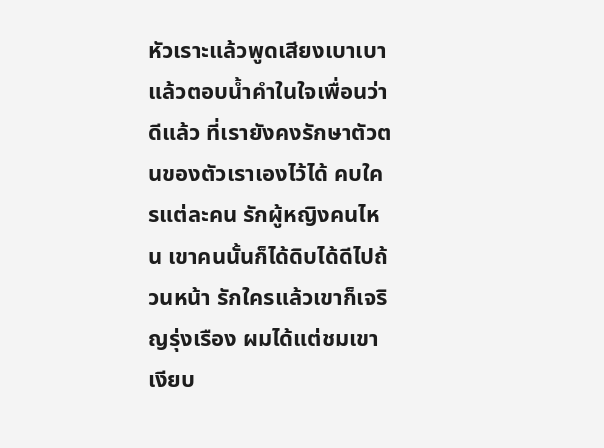หัวเราะแล้วพูดเสียงเบาเบา แล้วตอบน้ำคำในใจเพื่อนว่า ดีแล้ว ที่เรายังคงรักษาตัวตนของตัวเราเองไว้ได้ คบใครแต่ละคน รักผู้หญิงคนไหน เขาคนนั้นก็ได้ดิบได้ดีไปถ้วนหน้า รักใครแล้วเขาก็เจริญรุ่งเรือง ผมได้แต่ชมเขาเงียบ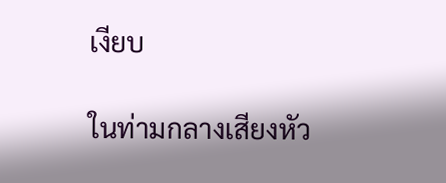เงียบ

ในท่ามกลางเสียงหัว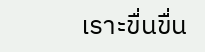เราะขื่นขื่น